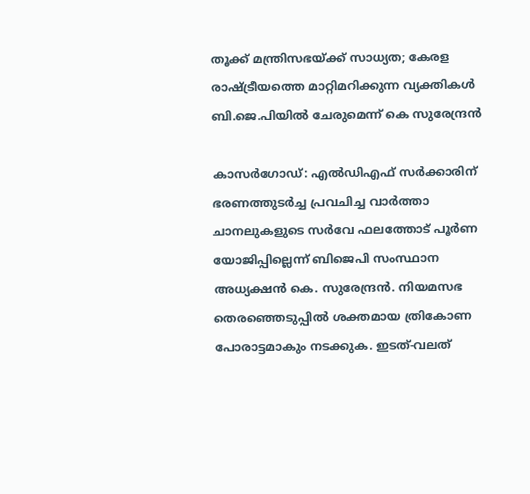തൂക്ക് മന്ത്രിസഭയ്ക്ക് സാധ്യത; കേരള രാഷ്ട്രീയത്തെ മാറ്റിമറിക്കുന്ന വ്യക്തികള്‍ ബി.ജെ.പിയില്‍ ചേരുമെന്ന് കെ സുരേന്ദ്രന്‍

കാസര്‍ഗോഡ്: എല്‍ഡിഎഫ് സര്‍ക്കാരിന് ഭരണത്തുടര്‍ച്ച പ്രവചിച്ച വാര്‍ത്താ ചാനലുകളുടെ സര്‍വേ ഫലത്തോട് പൂര്‍ണ യോജിപ്പില്ലെന്ന് ബിജെപി സംസ്ഥാന അധ്യക്ഷന്‍ കെ. സുരേന്ദ്രന്‍. നിയമസഭ തെരഞ്ഞെടുപ്പില്‍ ശക്തമായ ത്രികോണ പോരാട്ടമാകും നടക്കുക. ഇടത്-വലത്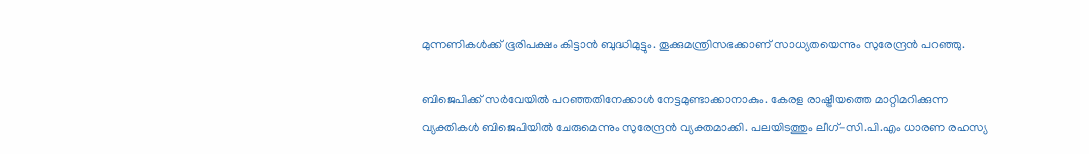മുന്നണികള്‍ക്ക് ഭൂരിപക്ഷം കിട്ടാന്‍ ബുദ്ധിമുട്ടും. തൂക്കുമന്ത്രിസഭക്കാണ് സാധ്യതയെന്നും സുരേന്ദ്രന്‍ പറഞ്ഞു.

ബിജെപിക്ക് സര്‍വേയില്‍ പറഞ്ഞതിനേക്കാള്‍ നേട്ടമുണ്ടാക്കാനാകും. കേരള രാഷ്ട്രീയത്തെ മാറ്റിമറിക്കുന്ന വ്യക്തികള്‍ ബിജെപിയില്‍ ചേരുമെന്നും സുരേന്ദ്രന്‍ വ്യക്തമാക്കി. പലയിടത്തും ലീഗ്-സി.പി.എം ധാരണ രഹസ്യ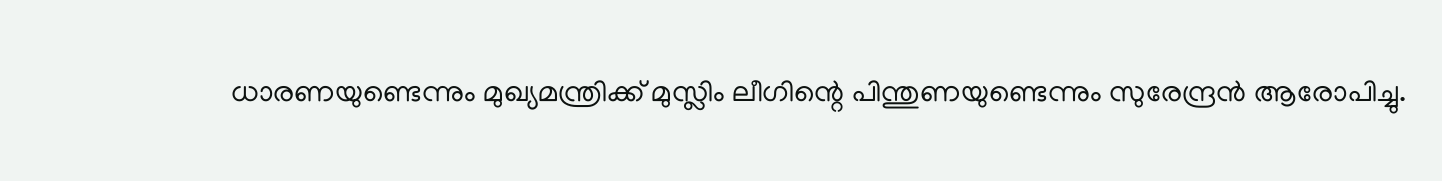ധാരണയുണ്ടെന്നും മുഖ്യമന്ത്രിക്ക് മുസ്ലിം ലീഗിന്റെ പിന്തുണയുണ്ടെന്നും സുരേന്ദ്രന്‍ ആരോപിച്ചു.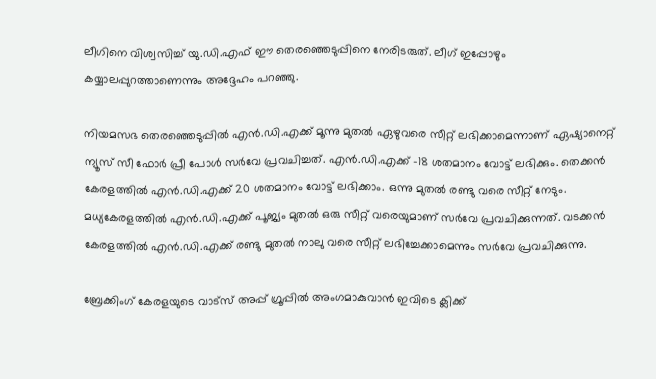ലീഗിനെ വിശ്വസിച്ച് യു.ഡി.എഫ് ഈ തെരഞ്ഞെടുപ്പിനെ നേരിടരുത്. ലീഗ് ഇപ്പോഴും കയ്യാലപ്പുറത്താണെന്നും അദ്ദേഹം പറഞ്ഞു.

നിയമസഭ തെരഞ്ഞെടുപ്പില്‍ എന്‍.ഡി.എക്ക് മൂന്നു മുതല്‍ ഏഴുവരെ സീറ്റ് ലഭിക്കാമെന്നാണ് ഏഷ്യാനെറ്റ് ന്യൂസ് സീ ഫോര്‍ പ്രീ പോള്‍ സര്‍വേ പ്രവചിച്ചത്. എന്‍.ഡി.എക്ക് -18 ശതമാനം വോട്ട് ലഭിക്കും. തെക്കന്‍ കേരളത്തില്‍ എന്‍.ഡി.എക്ക് 20 ശതമാനം വോട്ട് ലഭിക്കാം. ഒന്നു മുതല്‍ രണ്ടു വരെ സീറ്റ് നേടും. മധ്യകേരളത്തില്‍ എന്‍.ഡി.എക്ക് പൂജ്യം മുതല്‍ ഒരു സീറ്റ് വരെയുമാണ് സര്‍വേ പ്രവചിക്കുന്നത്. വടക്കന്‍ കേരളത്തില്‍ എന്‍.ഡി.എക്ക് രണ്ടു മുതല്‍ നാലു വരെ സീറ്റ് ലഭിച്ചേക്കാമെന്നും സര്‍വേ പ്രവചിക്കുന്നു.

ബ്രേക്കിംഗ് കേരളയുടെ വാട്സ് അപ്പ് ഗ്രൂപ്പിൽ അംഗമാകുവാൻ ഇവിടെ ക്ലിക്ക്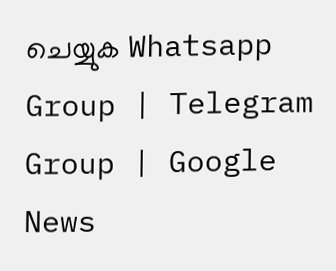ചെയ്യുക Whatsapp Group | Telegram Group | Google News